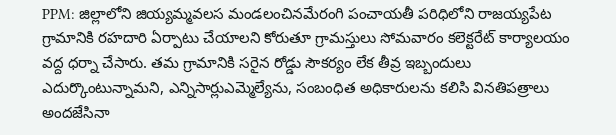PPM: జిల్లాలోని జియ్యమ్మవలస మండలంచినమేరంగి పంచాయతీ పరిధిలోని రాజయ్యపేట గ్రామానికి రహదారి ఏర్పాటు చేయాలని కోరుతూ గ్రామస్తులు సోమవారం కలెక్టరేట్ కార్యాలయం వద్ద ధర్నా చేసారు. తమ గ్రామానికి సరైన రోడ్డు సౌకర్యం లేక తీవ్ర ఇబ్బందులు ఎదుర్కొంటున్నామని, ఎన్నిసార్లుఎమ్మెల్యేను, సంబంధిత అధికారులను కలిసి వినతిపత్రాలు అందజేసినా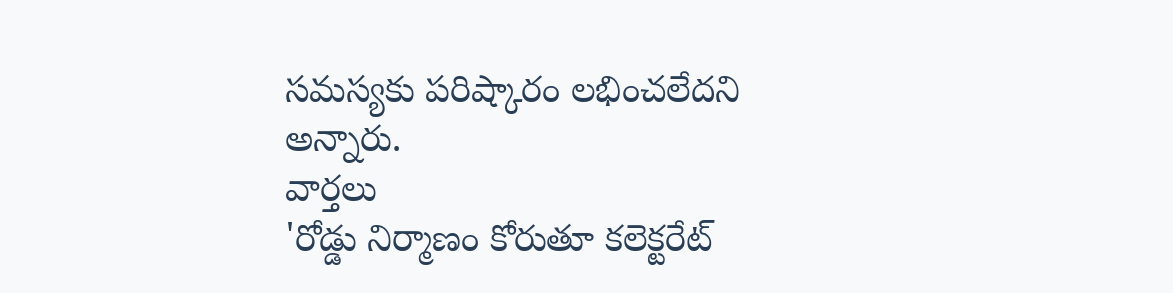సమస్యకు పరిష్కారం లభించలేదని అన్నారు.
వార్తలు
'రోడ్డు నిర్మాణం కోరుతూ కలెక్టరేట్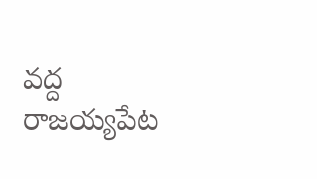వద్ద రాజయ్యపేట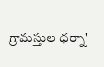గ్రామస్తుల ధర్నా'